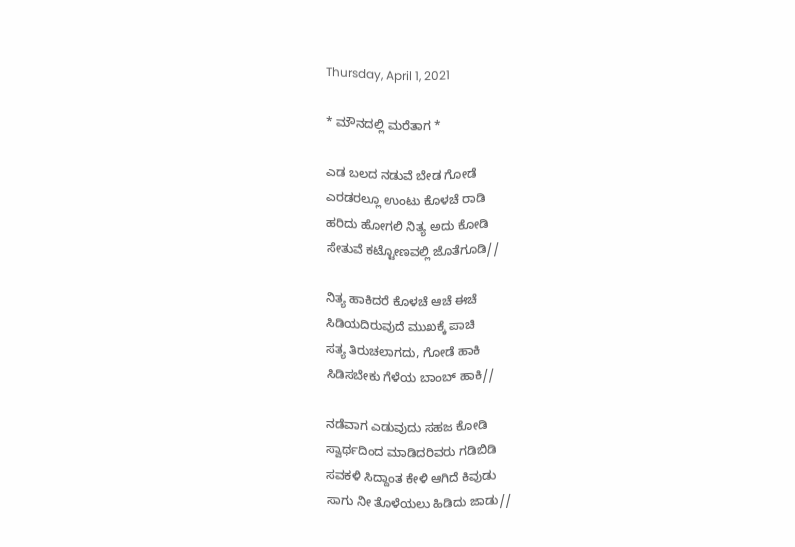Thursday, April 1, 2021

* ಮೌನದಲ್ಲಿ ಮರೆತಾಗ *

ಎಡ ಬಲದ ನಡುವೆ ಬೇಡ ಗೋಡೆ
ಎರಡರಲ್ಲೂ ಉಂಟು ಕೊಳಚೆ ರಾಡಿ
ಹರಿದು ಹೋಗಲಿ ನಿತ್ಯ ಅದು ಕೋಡಿ
ಸೇತುವೆ ಕಟ್ಟೋಣವಲ್ಲಿ ಜೊತೆಗೂಡಿ//

ನಿತ್ಯ ಹಾಕಿದರೆ ಕೊಳಚೆ ಆಚೆ ಈಚೆ
ಸಿಡಿಯದಿರುವುದೆ ಮುಖಕ್ಕೆ ಪಾಚಿ
ಸತ್ಯ ತಿರುಚಲಾಗದು, ಗೋಡೆ ಹಾಕಿ
ಸಿಡಿಸಬೇಕು ಗೆಳೆಯ ಬಾಂಬ್ ಹಾಕಿ//

ನಡೆವಾಗ ಎಡುವುದು ಸಹಜ ಕೋಡಿ
ಸ್ವಾರ್ಥದಿಂದ ಮಾಡಿದರಿವರು ಗಡಿಬಿಡಿ
ಸವಕಳಿ ಸಿದ್ದಾಂತ ಕೇಳಿ ಆಗಿದೆ ಕಿವುಡು
ಸಾಗು ನೀ ತೊಳೆಯಲು ಹಿಡಿದು ಜಾಡು//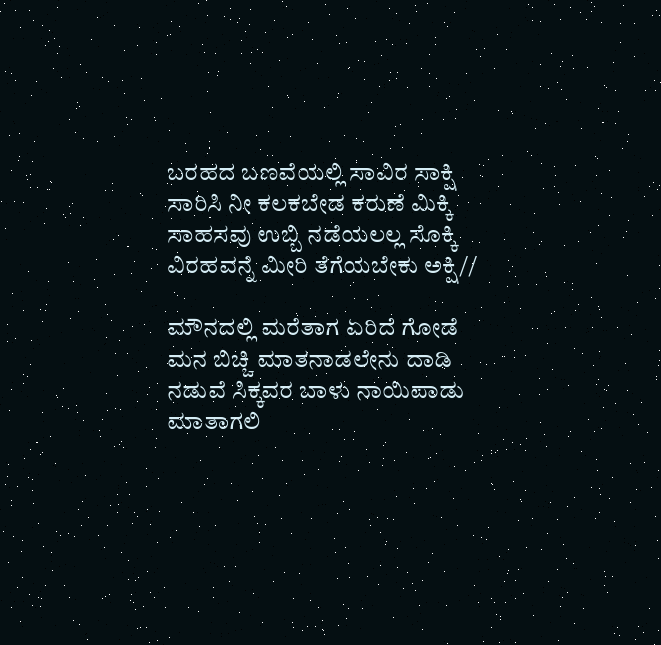ಬರಹದ ಬಣವೆಯಲ್ಲಿ ಸಾವಿರ ಸಾಕ್ಷಿ
ಸಾರಿಸಿ ನೀ ಕಲಕಬೇಡ ಕರುಣೆ ಮಿಕ್ಕಿ
ಸಾಹಸವು ಉಬ್ಬಿ ನಡೆಯಲಲ್ಲ ಸೊಕ್ಕಿ
ವಿರಹವನ್ನೆ ಮೀರಿ ತೆಗೆಯಬೇಕು ಅಕ್ಷಿ//

ಮೌನದಲ್ಲಿ ಮರೆತಾಗ ಏರಿದೆ ಗೋಡೆ
ಮನ ಬಿಚ್ಚಿ ಮಾತನಾಡಲೇನು ದಾಡಿ
ನಡುವೆ ಸಿಕ್ಕವರ ಬಾಳು ನಾಯಿಪಾಡು
ಮಾತಾಗಲಿ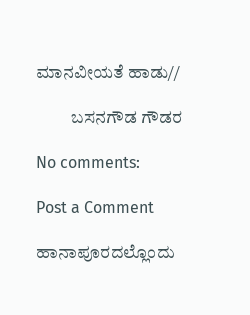ಮಾನವೀಯತೆ ಹಾಡು//

          ಬಸನಗೌಡ ಗೌಡರ

No comments:

Post a Comment

ಹಾನಾಪೂರದಲ್ಲೊಂದು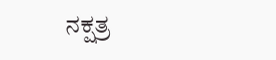ನಕ್ಷತ್ರ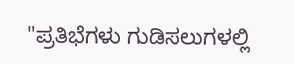"ಪ್ರತಿಭೆಗಳು ಗುಡಿಸಲುಗಳಲ್ಲಿ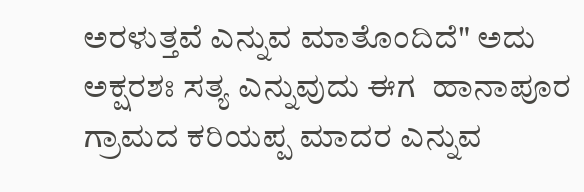ಅರಳುತ್ತವೆ ಎನ್ನುವ ಮಾತೊಂದಿದೆ" ಅದು ಅಕ್ಷರಶಃ ಸತ್ಯ ಎನ್ನುವುದು ಈಗ  ಹಾನಾಪೂರ ಗ್ರಾಮದ ಕರಿಯಪ್ಪ ಮಾದರ ಎನ್ನುವ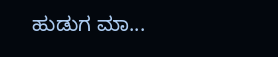ಹುಡುಗ ಮಾ...